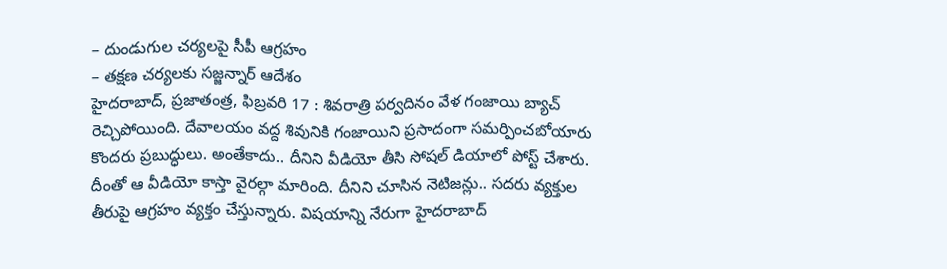– దుండుగుల చర్యలపై సీపీ ఆగ్రహం
– తక్షణ చర్యలకు సజ్జన్నార్ ఆదేశం
హైదరాబాద్, ప్రజాతంత్ర, ఫిబ్రవరి 17 : శివరాత్రి పర్వదినం వేళ గంజాయి బ్యాచ్ రెచ్చిపోయింది. దేవాలయం వద్ద శివునికి గంజాయిని ప్రసాదంగా సమర్పించబోయారు కొందరు ప్రబుద్ధులు. అంతేకాదు.. దీనిని వీడియో తీసి సోషల్ డియాలో పోస్ట్ చేశారు. దీంతో ఆ వీడియో కాస్తా వైరల్గా మారింది. దీనిని చూసిన నెటిజన్లు.. సదరు వ్యక్తుల తీరుపై ఆగ్రహం వ్యక్తం చేస్తున్నారు. విషయాన్ని నేరుగా హైదరాబాద్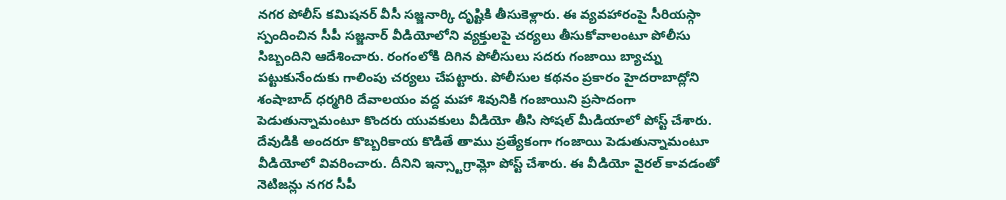నగర పోలీస్ కమిషనర్ వీసీ సజ్జనార్కి దృష్టికి తీసుకెళ్లారు. ఈ వ్యవహారంపై సీరియస్గా స్పందించిన సీపీ సజ్జనార్ వీడియోలోని వ్యక్తులపై చర్యలు తీసుకోవాలంటూ పోలీసు సిబ్బందిని ఆదేశించారు. రంగంలోకి దిగిన పోలీసులు సదరు గంజాయి బ్యాచ్ను పట్టుకునేందుకు గాలింపు చర్యలు చేపట్టారు. పోలీసుల కథనం ప్రకారం హైదరాబాద్లోని శంషాబాద్ ధర్మగిరి దేవాలయం వద్ద మహా శివునికి గంజాయిని ప్రసాదంగా పెడుతున్నామంటూ కొందరు యువకులు వీడియో తీసి సోషల్ మీడియాలో పోస్ట్ చేశారు. దేవుడికి అందరూ కొబ్బరికాయ కొడితే తాము ప్రత్యేకంగా గంజాయి పెడుతున్నామంటూ వీడియోలో వివరించారు. దీనిని ఇన్స్టాగ్రామ్లో పోస్ట్ చేశారు. ఈ వీడియో వైరల్ కావడంతో నెటిజన్లు నగర సీపీ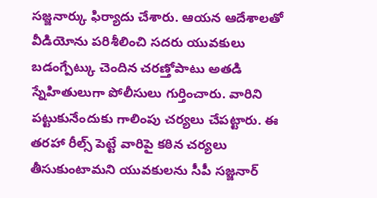సజ్జనార్కు ఫిర్యాదు చేశారు. ఆయన ఆదేశాలతో వీడియోను పరిశీలించి సదరు యువకులు బడంగ్పేట్కు చెందిన చరణ్తోపాటు అతడి స్నేహితులుగా పోలీసులు గుర్తించారు. వారిని పట్టుకునేందుకు గాలింపు చర్యలు చేపట్టారు. ఈ తరహా రీల్స్ పెట్టే వారిపై కఠిన చర్యలు తీసుకుంటామని యువకులను సీపీ సజ్జనార్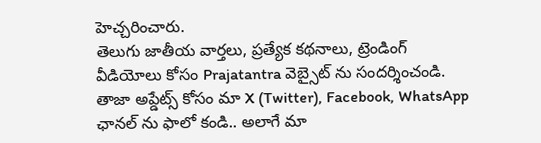హెచ్చరించారు.
తెలుగు జాతీయ వార్తలు, ప్రత్యేక కథనాలు, ట్రెండింగ్ వీడియోలు కోసం Prajatantra వెబ్సైట్ ను సందర్శించండి. తాజా అప్డేట్స్ కోసం మా X (Twitter), Facebook, WhatsApp ఛానల్ ను ఫాలో కండి.. అలాగే మా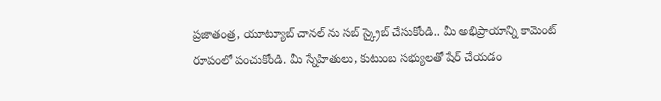ప్రజాతంత్ర, యూట్యూబ్ చానల్ ను సబ్ స్క్రైబ్ చేసుకోండి.. మీ అభిప్రాయాన్ని కామెంట్ రూపంలో పంచుకోండి. మీ స్నేహితులు, కుటుంబ సభ్యులతో షేర్ చేయడం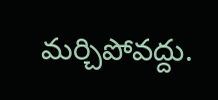మర్చిపోవద్దు.